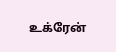உக்ரேன்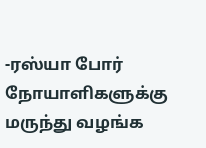-ரஸ்யா போர் நோயாளிகளுக்கு மருந்து வழங்க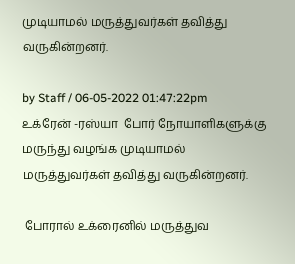முடியாமல் மருத்துவர்கள் தவித்து வருகின்றனர்.

by Staff / 06-05-2022 01:47:22pm
உக்ரேன் -ரஸ்யா  போர் நோயாளிகளுக்கு மருந்து வழங்க முடியாமல் மருத்துவர்கள் தவித்து வருகின்றனர்.

 போரால் உக்ரைனில் மருத்துவ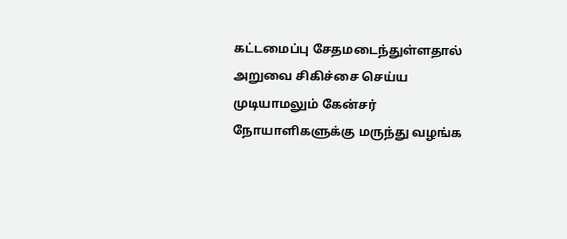கட்டமைப்பு சேதமடைந்துள்ளதால் அறுவை சிகிச்சை செய்ய முடியாமலும் கேன்சர் நோயாளிகளுக்கு மருந்து வழங்க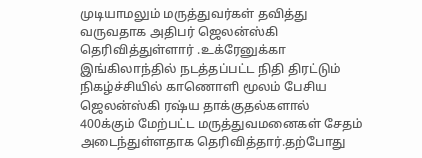முடியாமலும் மருத்துவர்கள் தவித்து வருவதாக அதிபர் ஜெலன்ஸ்கி தெரிவித்துள்ளார் .உக்ரேனுக்கா  இங்கிலாந்தில் நடத்தப்பட்ட நிதி திரட்டும் நிகழ்ச்சியில் காணொளி மூலம் பேசிய ஜெலன்ஸ்கி ரஷ்ய தாக்குதல்களால் 400க்கும் மேற்பட்ட மருத்துவமனைகள் சேதம் அடைந்துள்ளதாக தெரிவித்தார்.தற்போது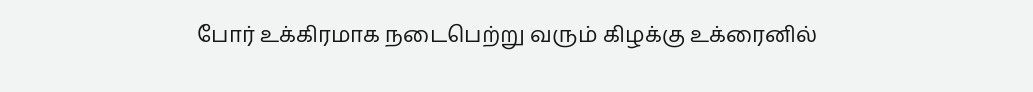போர் உக்கிரமாக நடைபெற்று வரும் கிழக்கு உக்ரைனில்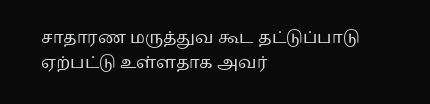சாதாரண மருத்துவ கூட தட்டுப்பாடு ஏற்பட்டு உள்ளதாக அவர்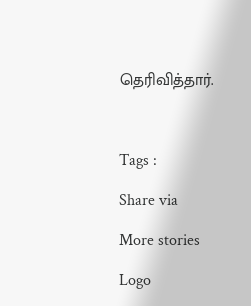தெரிவித்தார்.



Tags :

Share via

More stories

Logo